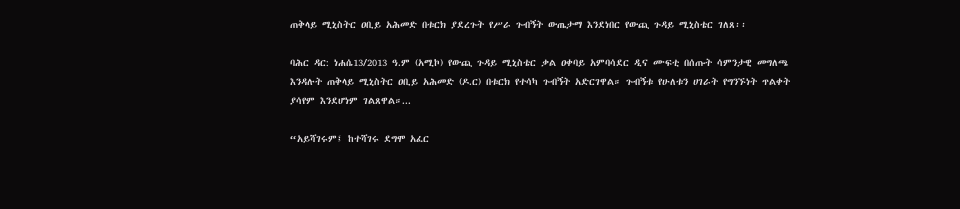ጠቅላይ ሚኒስትር ዐቢይ አሕመድ በቱርክ ያደረጉት የሥራ ጉብኝት ውጤታማ እንደነበር የውጪ ጉዳይ ሚኒስቴር ገለጸ፡፡

ባሕር ዳር: ነሐሴ13/2013 ዓ.ም (አሚኮ) የውጪ ጉዳይ ሚኒስቴር ቃል ዐቀባይ አምባሳደር ዲና ሙፍቲ በሰጡት ሳምንታዊ መግለጫ እንዳሉት ጠቅላይ ሚኒስትር ዐቢይ አሕመድ (ዶ.ር) በቱርክ የተሳካ ጉብኝት አድርገዋል። ጉብኝቱ የሁለቱን ሀገራት የግንኙነት ጥልቀት ያሳየም እንደሆነም ገልጸዋል።...

“አይሻገሩም፤ ከተሻገሩ ደግሞ አፈር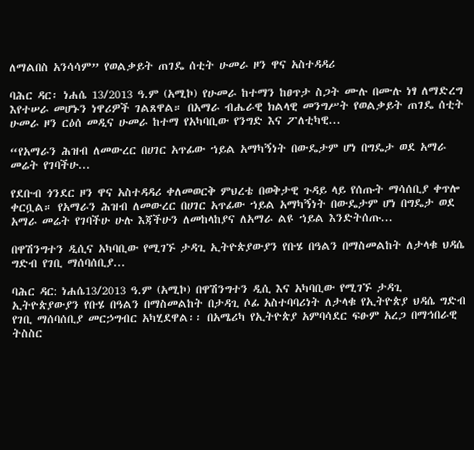ለማልበስ አንሳሳም” የወልቃይት ጠገዴ ሰቲት ሁመራ ዞን ዋና አስተዳዳሪ

ባሕር ዳር፡ ነሐሴ 13/2013 ዓ.ም (አሚኮ) የሁመራ ከተማን ከፀጥታ ስጋት ሙሉ በሙሉ ነፃ ለማድረግ እየተሠራ መሆኑን ነዋሪዎች ገልጸዋል። በአማራ ብሔራዊ ክልላዊ መንግሥት የወልቃይት ጠገዴ ሰቲት ሁመራ ዞን ርዕሰ መዲና ሁመራ ከተማ የአካባቢው የንግድ እና ፖለቲካዊ...

“የአማራን ሕዝብ ለመውረር በሀገር አጥፊው ኀይል አማካኝነት በውዴታም ሆነ በግዴታ ወደ አማራ መሬት የገባችሁ...

የደቡብ ጎንደር ዞን ዋና አስተዳዳሪ ቀለመወርቅ ምህረቴ በወቅታዊ ጉዳይ ላይ የሰጡት ማሳሰቢያ ቀጥሎ ቀርቧል። የአማራን ሕዝብ ለመውረር በሀገር አጥፊው ኀይል አማካኝነት በውዴታም ሆነ በግዴታ ወደ አማራ መሬት የገባችሁ ሁሉ እጃችሁን ለመከላከያና ለአማራ ልዩ ኀይል እንድትሰጡ...

በዋሽንግተን ዲሲና አካባቢው የሚገኙ ታዳጊ ኢትዮጵያውያን የቡሄ በዓልን በማስመልከት ለታላቁ ህዳሴ ግድብ የገቢ ማሰባሰቢያ...

ባሕር ዳር: ነሐሴ13/2013 ዓ.ም (አሚኮ) በዋሽንግተን ዲሲ እና አካባቢው የሚገኙ ታዳጊ ኢትዮጵያውያን የቡሄ በዓልን በማስመልከት በታዳጊ ሶፊ አስተባባሪነት ለታላቁ የኢትዮጵያ ህዳሴ ግድብ የገቢ ማሰባሰቢያ መርኃግብር አካሂደዋል፡፡ በአሜሪካ የኢትዮጵያ አምባሳደር ፍፁም አረጋ በማኅበራዊ ትስስር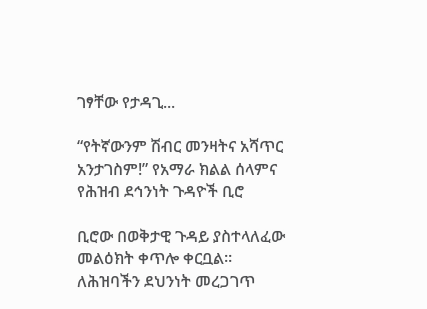ገፃቸው የታዳጊ...

“የትኛውንም ሽብር መንዛትና አሻጥር አንታገስም!” የአማራ ክልል ሰላምና የሕዝብ ደኅንነት ጉዳዮች ቢሮ

ቢሮው በወቅታዊ ጉዳይ ያስተላለፈው መልዕክት ቀጥሎ ቀርቧል። ለሕዝባችን ደህንነት መረጋገጥ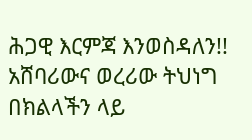ሕጋዊ እርምጃ እንወስዳለን!! አሸባሪውና ወረሪው ትህነግ በክልላችን ላይ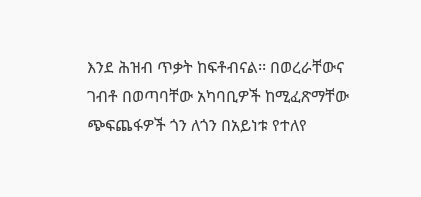እንደ ሕዝብ ጥቃት ከፍቶብናል፡፡ በወረራቸውና ገብቶ በወጣባቸው አካባቢዎች ከሚፈጽማቸው ጭፍጨፋዎች ጎን ለጎን በአይነቱ የተለየ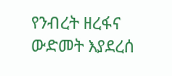የንብረት ዘረፋና ውድመት እያደረሰ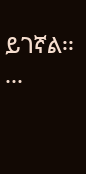ይገኛል፡፡...